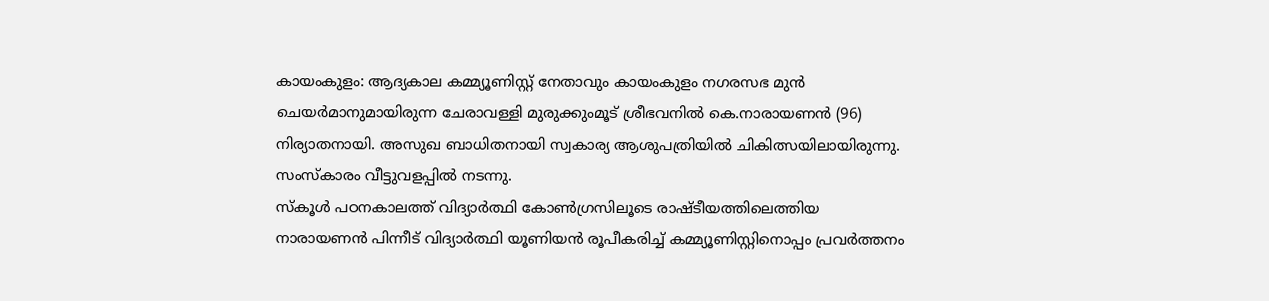കായംകുളം: ആദ്യകാല കമ്മ്യൂണിസ്റ്റ് നേതാവും കായംകുളം നഗരസഭ മുൻ ചെയർമാനുമായിരുന്ന ചേരാവള്ളി മുരുക്കുംമൂട് ശ്രീഭവനിൽ കെ.നാരായണൻ (96) നിര്യാതനായി. അസുഖ ബാധിതനായി സ്വകാര്യ ആശുപത്രിയിൽ ചികിത്സയിലായിരുന്നു. സംസ്കാരം വീട്ടുവളപ്പിൽ നടന്നു.
സ്കൂൾ പഠനകാലത്ത് വിദ്യാർത്ഥി കോൺഗ്രസിലൂടെ രാഷ്ടീയത്തിലെത്തിയ നാരായണൻ പിന്നീട് വിദ്യാർത്ഥി യൂണിയൻ രൂപീകരിച്ച് കമ്മ്യൂണിസ്റ്റിനൊപ്പം പ്രവർത്തനം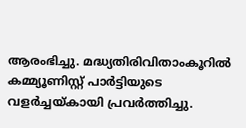ആരംഭിച്ചു. മദ്ധ്യതിരിവിതാംകൂറിൽ കമ്മ്യൂണിസ്റ്റ് പാർട്ടിയുടെ വളർച്ചയ്കായി പ്രവർത്തിച്ചു.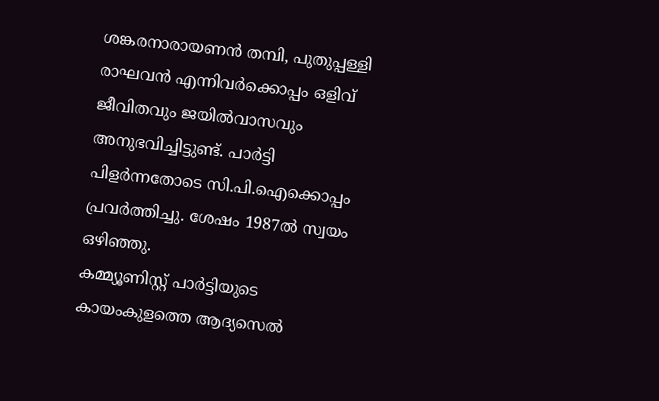ശങ്കരനാരായണൻ തമ്പി, പുതുപ്പള്ളി രാഘവൻ എന്നിവർക്കൊപ്പം ഒളിവ് ജീവിതവും ജയിൽവാസവും അനുഭവിച്ചിട്ടുണ്ട്. പാർട്ടി പിളർന്നതോടെ സി.പി.ഐക്കൊപ്പം പ്രവർത്തിച്ചു. ശേഷം 1987ൽ സ്വയം ഒഴിഞ്ഞു.
കമ്മ്യൂണിസ്റ്റ് പാർട്ടിയുടെ കായംകുളത്തെ ആദ്യസെൽ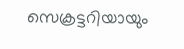സെക്രട്ടറിയായും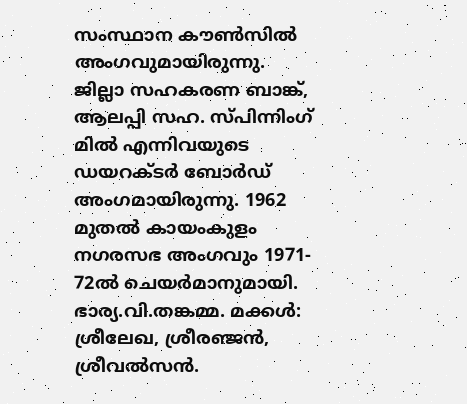സംസ്ഥാന കൗൺസിൽ അംഗവുമായിരുന്നു. ജില്ലാ സഹകരണ ബാങ്ക്, ആലപ്പി സഹ. സ്പിന്നിംഗ് മിൽ എന്നിവയുടെ ഡയറക്ടർ ബോർഡ് അംഗമായിരുന്നു. 1962 മുതൽ കായംകുളം നഗരസഭ അംഗവും 1971- 72ൽ ചെയർമാനുമായി. ഭാര്യ.വി.തങ്കമ്മ. മക്കൾ: ശ്രീലേഖ, ശ്രീരഞ്ജൻ, ശ്രീവൽസൻ.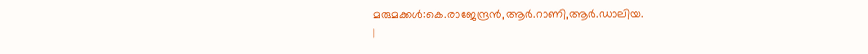മരുമക്കൾ:കെ.രാജേന്ദ്രൻ,ആർ.റാണി,ആർ.ഡാലിയ.
|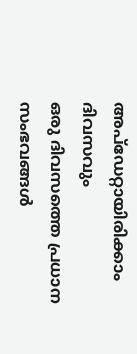അപ്ഡേറ്റായിരിക്കാം ദിവസവും
ഒരു ദിവസത്തെ പ്രധാന സംഭവങ്ങൾ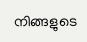നിങ്ങളുടെ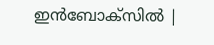ഇൻബോക്സിൽ |